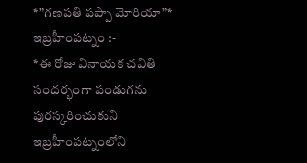*”గణపతి పప్పా మోరియా”*
ఇబ్రహీంపట్నం :-
*ఈ రోజు వినాయక చవితి సందర్భంగా పండుగను పురస్కరించుకుని ఇబ్రహీంపట్నంలోని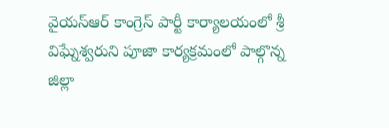వైయస్ఆర్ కాంగ్రెస్ పార్టీ కార్యాలయంలో శ్రీ విఘ్నేశ్వరుని పూజా కార్యక్రమంలో పాల్గొన్న జిల్లా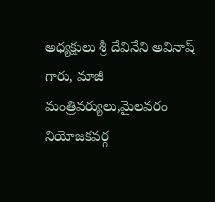అధ్యక్షులు శ్రీ దేవినేని అవినాష్ గారు, మాజీ మంత్రివర్యులు,మైలవరం నియోజకవర్గ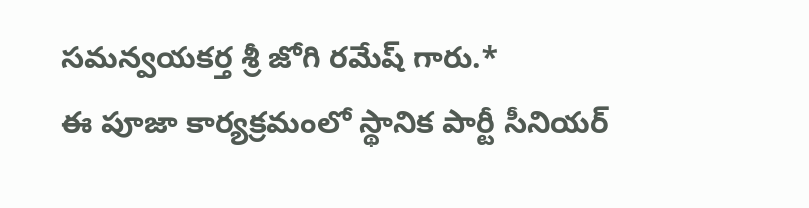సమన్వయకర్త శ్రీ జోగి రమేష్ గారు.*
ఈ పూజా కార్యక్రమంలో స్థానిక పార్టీ సీనియర్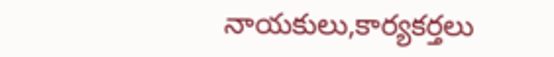నాయకులు,కార్యకర్తలు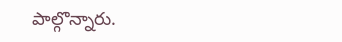పాల్గొన్నారు.